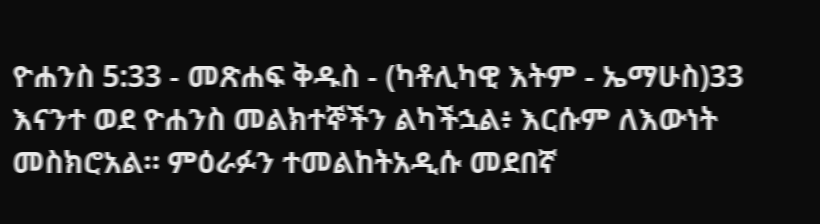ዮሐንስ 5:33 - መጽሐፍ ቅዱስ - (ካቶሊካዊ እትም - ኤማሁስ)33 እናንተ ወደ ዮሐንስ መልክተኞችን ልካችኋል፥ እርሱም ለእውነት መስክሮአል። ምዕራፉን ተመልከትአዲሱ መደበኛ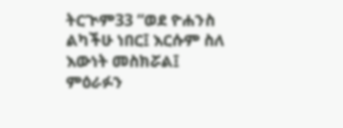ትርጒም33 “ወደ ዮሐንስ ልካችሁ ነበር፤ እርሱም ስለ እውነት መስክሯል፤ ምዕራፉን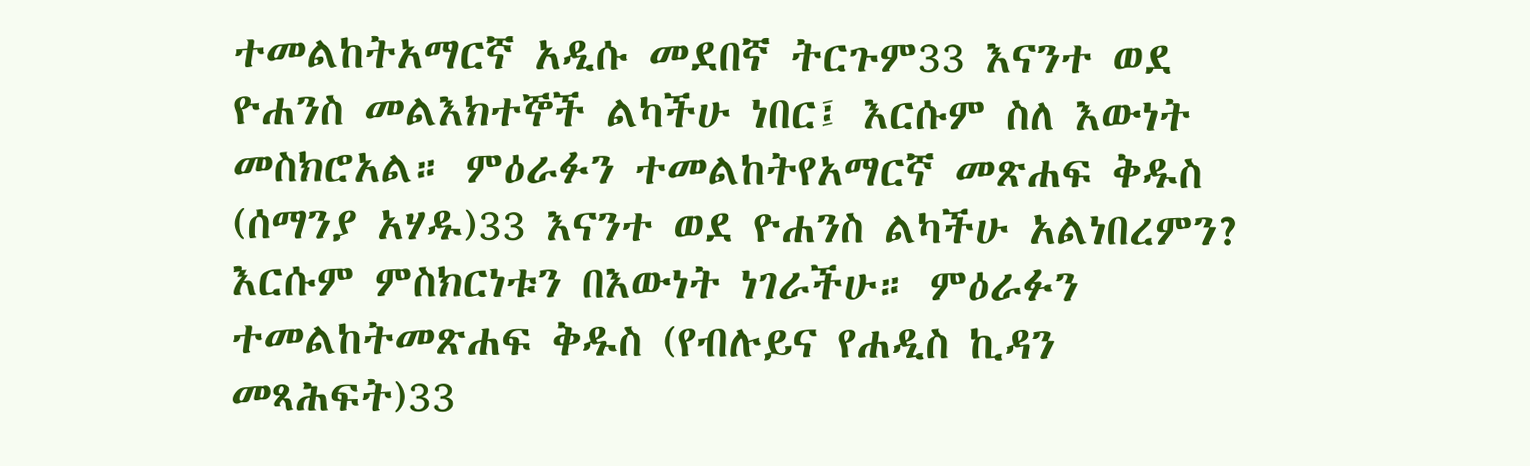ተመልከትአማርኛ አዲሱ መደበኛ ትርጉም33 እናንተ ወደ ዮሐንስ መልእክተኞች ልካችሁ ነበር፤ እርሱም ስለ እውነት መስክሮአል። ምዕራፉን ተመልከትየአማርኛ መጽሐፍ ቅዱስ (ሰማንያ አሃዱ)33 እናንተ ወደ ዮሐንስ ልካችሁ አልነበረምን? እርሱም ምስክርነቱን በእውነት ነገራችሁ። ምዕራፉን ተመልከትመጽሐፍ ቅዱስ (የብሉይና የሐዲስ ኪዳን መጻሕፍት)33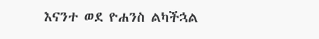እናንተ ወደ ዮሐንስ ልካችኋል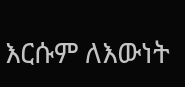እርሱም ለእውነት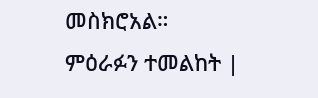መስክሮአል። ምዕራፉን ተመልከት |